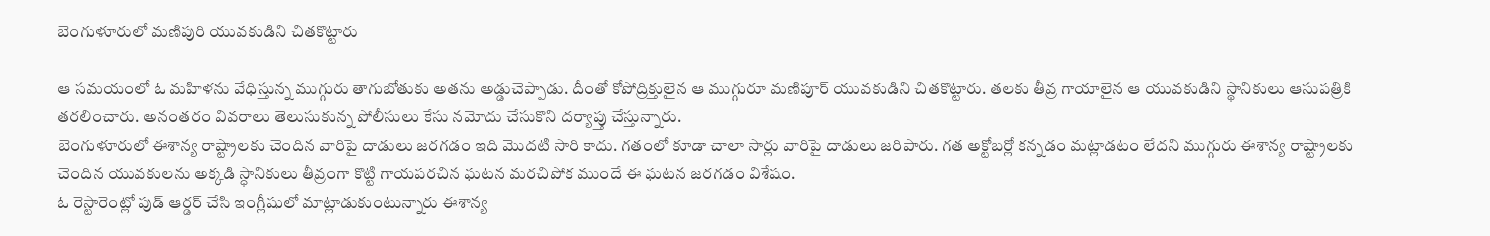బెంగుళూరులో మణిపురి యువకుడిని చితకొట్టారు

ఆ సమయంలో ఓ మహిళను వేధిస్తున్న ముగ్గురు తాగుబోతుకు అతను అడ్డుచెప్పాడు. దీంతో కోపోద్రిక్తులైన ఆ ముగ్గురూ మణిపూర్ యువకుడిని చితకొట్టారు. తలకు తీవ్ర గాయాలైన ఆ యువకుడిని స్థానికులు ఆసుపత్రికి తరలించారు. అనంతరం వివరాలు తెలుసుకున్న పోలీసులు కేసు నమోదు చేసుకొని దర్యాప్తు చేస్తున్నారు.
బెంగుళూరులో ఈశాన్య రాష్ట్రాలకు చెందిన వారిపై దాడులు జరగడం ఇది మొదటి సారి కాదు. గతంలో కూడా చాలా సార్లు వారిపై దాడులు జరిపారు. గత అక్టోబర్లో కన్నడం మట్లాడటం లేదని ముగ్గురు ఈశాన్య రాష్ట్రాలకు చెందిన యువకులను అక్కడి స్ధానికులు తీవ్రంగా కొట్టి గాయపరచిన ఘటన మరచిపోక ముందే ఈ ఘటన జరగడం విశేషం.
ఓ రెస్టారెంట్లో పుడ్ ఆర్డర్ చేసి ఇంగ్లీషులో మాట్లాడుకుంటున్నారు ఈశాన్య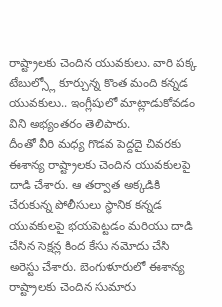రాష్ట్రాలకు చెందిన యువకులు. వారి పక్క టేబుల్స్లో కూర్చున్న కొంత మంది కన్నడ యువకులు.. ఇంగ్లీషులో మాట్లాడుకోవడం విని అభ్యంతరం తెలిపారు.
దీంతో వీరి మధ్య గొడవ పెద్దదై చివరకు ఈశాన్య రాష్ట్రాలకు చెందిన యువకులపై దాడి చేశారు. ఆ తర్వాత అక్కడికి చేరుకున్న పోలీసులు స్ధానిక కన్నడ యువకులపై భయపెట్టడం మరియు దాడి చేసిన సెక్షన్ల కింద కేసు నమోదు చేసి అరెస్టు చేశారు. బెంగుళూరులో ఈశాన్య రాష్ట్రాలకు చెందిన సుమారు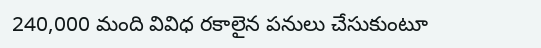240,000 మంది వివిధ రకాలైన పనులు చేసుకుంటూ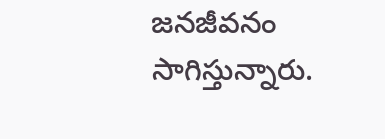జనజీవనం సాగిస్తున్నారు.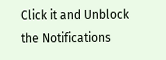Click it and Unblock the Notifications